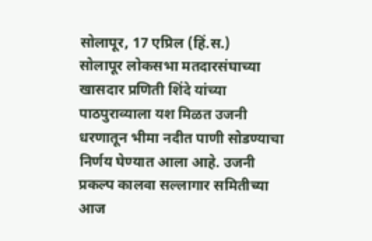सोलापूर, 17 एप्रिल (हिं.स.)
सोलापूर लोकसभा मतदारसंघाच्या खासदार प्रणिती शिंदे यांच्या पाठपुराव्याला यश मिळत उजनी धरणातून भीमा नदीत पाणी सोडण्याचा निर्णय घेण्यात आला आहे. उजनी प्रकल्प कालवा सल्लागार समितीच्या आज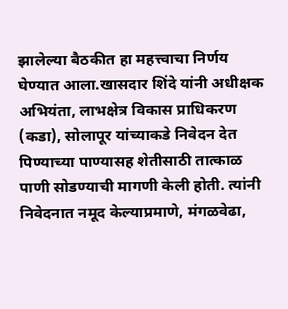झालेल्या बैठकीत हा महत्त्वाचा निर्णय घेण्यात आला.खासदार शिंदे यांनी अधीक्षक अभियंता, लाभक्षेत्र विकास प्राधिकरण (कडा), सोलापूर यांच्याकडे निवेदन देत पिण्याच्या पाण्यासह शेतीसाठी तात्काळ पाणी सोडण्याची मागणी केली होती. त्यांनी निवेदनात नमूद केल्याप्रमाणे, मंगळवेढा,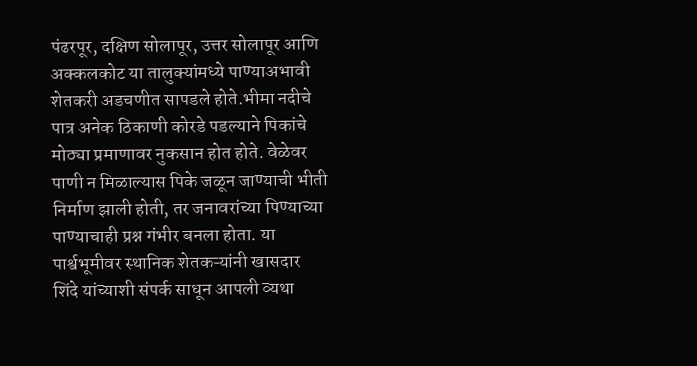पंढरपूर, दक्षिण सोलापूर, उत्तर सोलापूर आणि अक्कलकोट या तालुक्यांमध्ये पाण्याअभावी शेतकरी अडचणीत सापडले होते.भीमा नदीचे पात्र अनेक ठिकाणी कोरडे पडल्याने पिकांचे मोठ्या प्रमाणावर नुकसान होत होते. वेळेवर पाणी न मिळाल्यास पिके जळून जाण्याची भीती निर्माण झाली होती, तर जनावरांच्या पिण्याच्या पाण्याचाही प्रश्न गंभीर बनला होता. या पार्श्वभूमीवर स्थानिक शेतकऱ्यांनी खासदार शिंदे यांच्याशी संपर्क साधून आपली व्यथा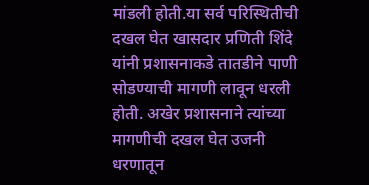मांडली होती.या सर्व परिस्थितीची दखल घेत खासदार प्रणिती शिंदे यांनी प्रशासनाकडे तातडीने पाणी सोडण्याची मागणी लावून धरली होती. अखेर प्रशासनाने त्यांच्या मागणीची दखल घेत उजनी धरणातून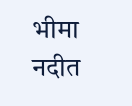भीमा नदीत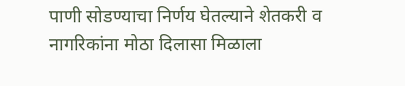पाणी सोडण्याचा निर्णय घेतल्याने शेतकरी व नागरिकांना मोठा दिलासा मिळाला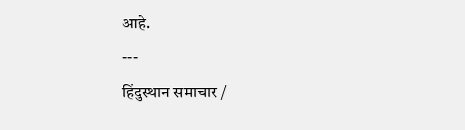आहे.
---
हिंदुस्थान समाचार /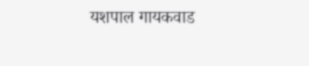यशपाल गायकवाड